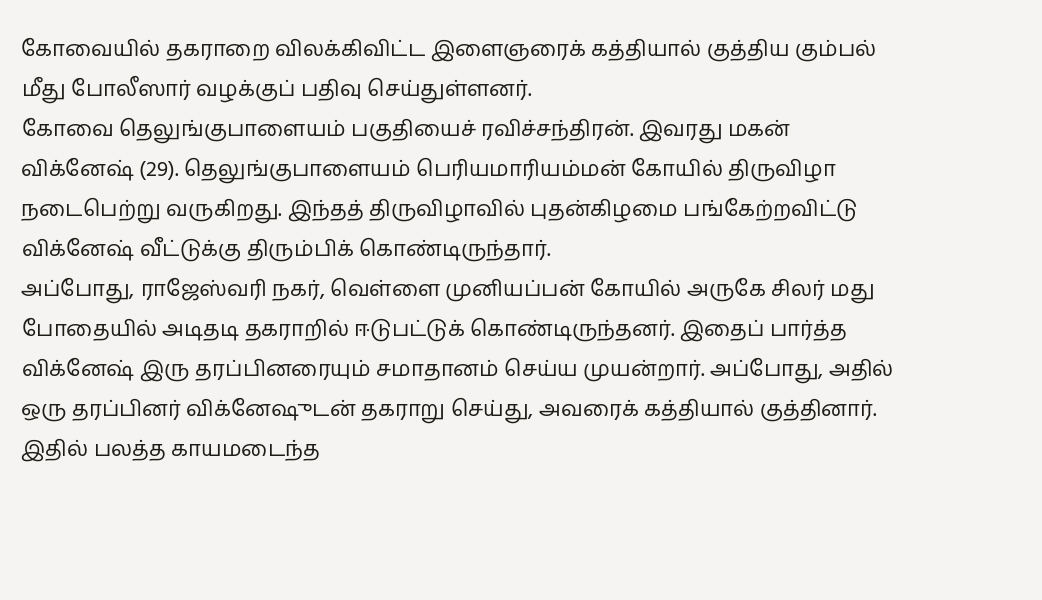கோவையில் தகராறை விலக்கிவிட்ட இளைஞரைக் கத்தியால் குத்திய கும்பல் மீது போலீஸார் வழக்குப் பதிவு செய்துள்ளனர்.
கோவை தெலுங்குபாளையம் பகுதியைச் ரவிச்சந்திரன். இவரது மகன் விக்னேஷ் (29). தெலுங்குபாளையம் பெரியமாரியம்மன் கோயில் திருவிழா நடைபெற்று வருகிறது. இந்தத் திருவிழாவில் புதன்கிழமை பங்கேற்றவிட்டு விக்னேஷ் வீட்டுக்கு திரும்பிக் கொண்டிருந்தார்.
அப்போது, ராஜேஸ்வரி நகர், வெள்ளை முனியப்பன் கோயில் அருகே சிலர் மது போதையில் அடிதடி தகராறில் ஈடுபட்டுக் கொண்டிருந்தனர். இதைப் பார்த்த விக்னேஷ் இரு தரப்பினரையும் சமாதானம் செய்ய முயன்றார். அப்போது, அதில் ஒரு தரப்பினர் விக்னேஷுடன் தகராறு செய்து, அவரைக் கத்தியால் குத்தினார். இதில் பலத்த காயமடைந்த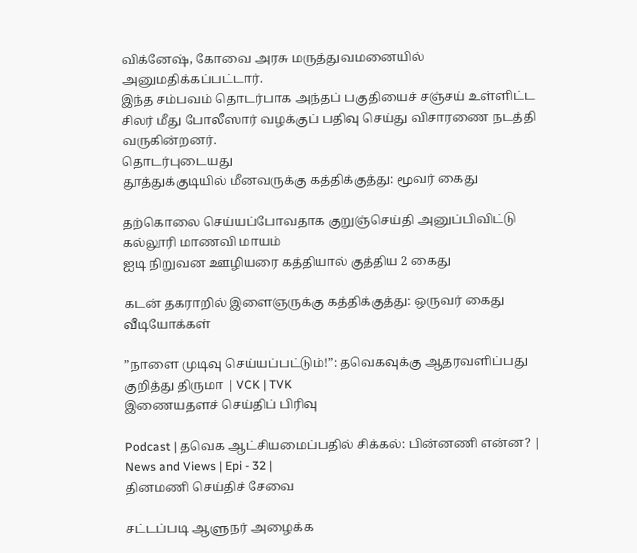விக்னேஷ், கோவை அரசு மருத்துவமனையில் அனுமதிக்கப்பட்டார்.
இந்த சம்பவம் தொடர்பாக அந்தப் பகுதியைச் சஞ்சய் உள்ளிட்ட சிலர் மீது போலீஸார் வழக்குப் பதிவு செய்து விசாரணை நடத்தி வருகின்றனர்.
தொடர்புடையது
தூத்துக்குடியில் மீனவருக்கு கத்திக்குத்து: மூவர் கைது

தற்கொலை செய்யப்போவதாக குறுஞ்செய்தி அனுப்பிவிட்டு கல்லூரி மாணவி மாயம்
ஐடி நிறுவன ஊழியரை கத்தியால் குத்திய 2 கைது

கடன் தகராறில் இளைஞருக்கு கத்திக்குத்து: ஒருவர் கைது
வீடியோக்கள்

”நாளை முடிவு செய்யப்பட்டும்!”: தவெகவுக்கு ஆதரவளிப்பது குறித்து திருமா | VCK | TVK
இணையதளச் செய்திப் பிரிவு

Podcast | தவெக ஆட்சியமைப்பதில் சிக்கல்: பின்னணி என்ன? | News and Views | Epi - 32 |
தினமணி செய்திச் சேவை

சட்டப்படி ஆளுநர் அழைக்க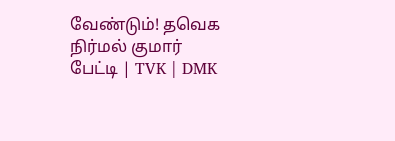வேண்டும்! தவெக நிர்மல் குமார் பேட்டி | TVK | DMK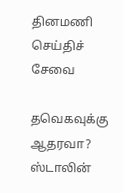தினமணி செய்திச் சேவை

தவெகவுக்கு ஆதரவா? ஸ்டாலின்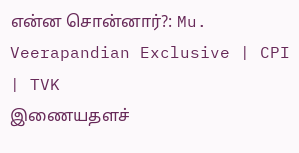என்ன சொன்னார்?: Mu. Veerapandian Exclusive | CPI | TVK
இணையதளச்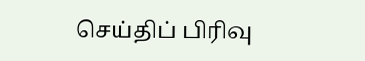செய்திப் பிரிவு